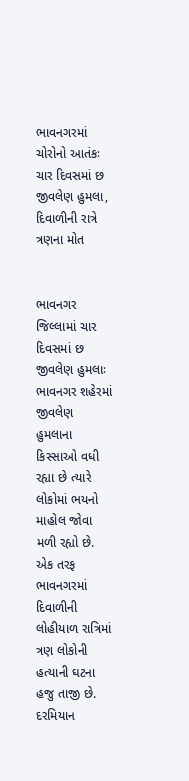ભાવનગરમાં ચોરોનો આતંકઃ ચાર દિવસમાં છ જીવલેણ હુમલા, દિવાળીની રાત્રે ત્રણના મોત


ભાવનગર જિલ્લામાં ચાર દિવસમાં છ જીવલેણ હુમલાઃ ભાવનગર શહેરમાં જીવલેણ હુમલાના કિસ્સાઓ વધી રહ્યા છે ત્યારે લોકોમાં ભયનો માહોલ જોવા મળી રહ્યો છે. એક તરફ ભાવનગરમાં દિવાળીની લોહીયાળ રાત્રિમાં ત્રણ લોકોની હત્યાની ઘટના હજુ તાજી છે. દરમિયાન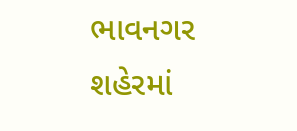ભાવનગર શહેરમાં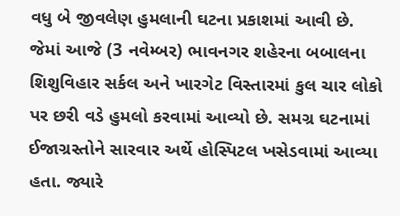વધુ બે જીવલેણ હુમલાની ઘટના પ્રકાશમાં આવી છે. જેમાં આજે (3 નવેમ્બર) ભાવનગર શહેરના બબાલના શિશુવિહાર સર્કલ અને ખારગેટ વિસ્તારમાં કુલ ચાર લોકો પર છરી વડે હુમલો કરવામાં આવ્યો છે. સમગ્ર ઘટનામાં ઈજાગ્રસ્તોને સારવાર અર્થે હોસ્પિટલ ખસેડવામાં આવ્યા હતા. જ્યારે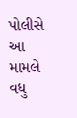પોલીસે આ મામલે વધુ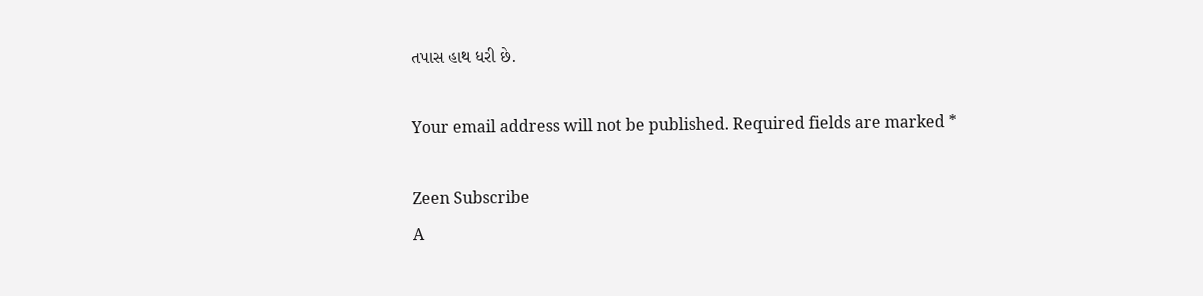તપાસ હાથ ધરી છે.

Your email address will not be published. Required fields are marked *

Zeen Subscribe
A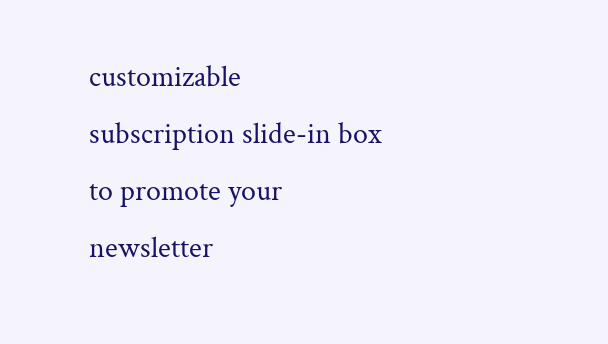customizable subscription slide-in box to promote your newsletter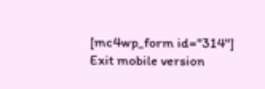[mc4wp_form id="314"]
Exit mobile version